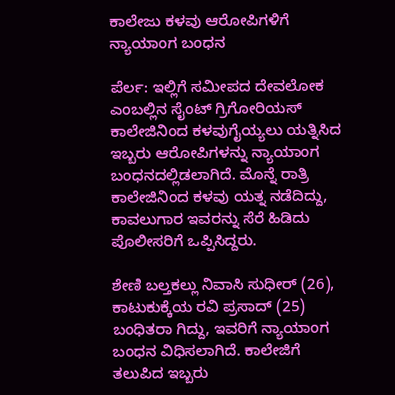ಕಾಲೇಜು ಕಳವು ಆರೋಪಿಗಳಿಗೆ ನ್ಯಾಯಾಂಗ ಬಂಧನ

ಪೆರ್ಲ: ಇಲ್ಲಿಗೆ ಸಮೀಪದ ದೇವಲೋಕ ಎಂಬಲ್ಲಿನ ಸೈಂಟ್ ಗ್ರಿಗೋರಿಯಸ್ ಕಾಲೇಜಿನಿಂದ ಕಳವುಗೈಯ್ಯಲು ಯತ್ನಿಸಿದ ಇಬ್ಬರು ಆರೋಪಿಗಳನ್ನು ನ್ಯಾಯಾಂಗ ಬಂಧನದಲ್ಲಿಡಲಾಗಿದೆ. ಮೊನ್ನೆ ರಾತ್ರಿ ಕಾಲೇಜಿನಿಂದ ಕಳವು ಯತ್ನ ನಡೆದಿದ್ದು, ಕಾವಲುಗಾರ ಇವರನ್ನು ಸೆರೆ ಹಿಡಿದು ಪೊಲೀಸರಿಗೆ ಒಪ್ಪಿಸಿದ್ದರು.

ಶೇಣಿ ಬಲ್ತಕಲ್ಲು ನಿವಾಸಿ ಸುಧೀರ್ (26), ಕಾಟುಕುಕ್ಕೆಯ ರವಿ ಪ್ರಸಾದ್ (25) ಬಂಧಿತರಾ ಗಿದ್ದು, ಇವರಿಗೆ ನ್ಯಾಯಾಂಗ ಬಂಧನ ವಿಧಿಸಲಾಗಿದೆ. ಕಾಲೇಜಿಗೆ ತಲುಪಿದ ಇಬ್ಬರು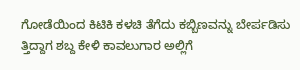ಗೋಡೆಯಿಂದ ಕಿಟಿಕಿ ಕಳಚಿ ತೆಗೆದು ಕಬ್ಬಿಣವನ್ನು ಬೇರ್ಪಡಿಸು ತ್ತಿದ್ದಾಗ ಶಬ್ದ ಕೇಳಿ ಕಾವಲುಗಾರ ಅಲ್ಲಿಗೆ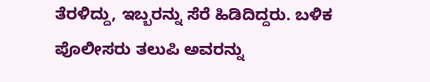ತೆರಳಿದ್ದು, ಇಬ್ಬರನ್ನು ಸೆರೆ ಹಿಡಿದಿದ್ದರು. ಬಳಿಕ ಪೊಲೀಸರು ತಲುಪಿ ಅವರನ್ನು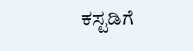ಕಸ್ಟಡಿಗೆ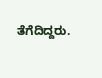ತೆಗೆದಿದ್ದರು.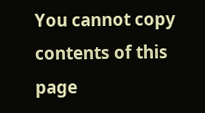You cannot copy contents of this page